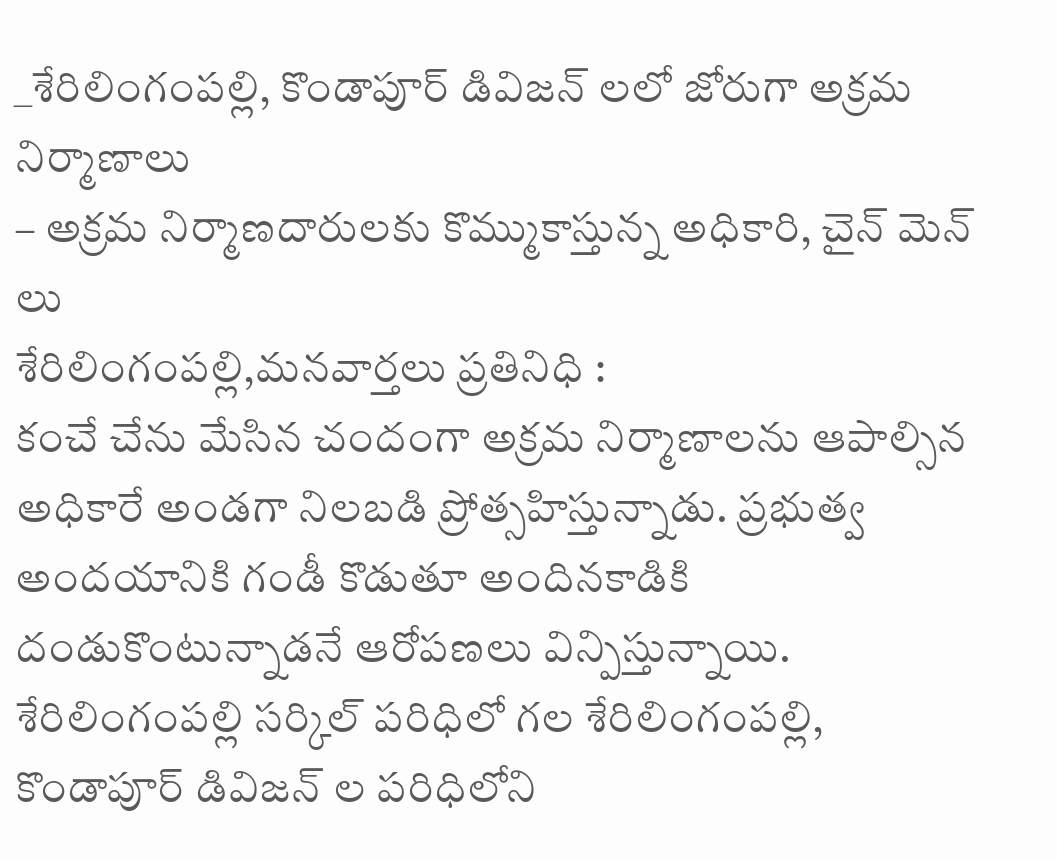_శేరిలింగంపల్లి, కొండాపూర్ డివిజన్ లలో జోరుగా అక్రమ నిర్మాణాలు
– అక్రమ నిర్మాణదారులకు కొమ్ముకాస్తున్న అధికారి, చైన్ మెన్ లు
శేరిలింగంపల్లి,మనవార్తలు ప్రతినిధి :
కంచే చేను మేసిన చందంగా అక్రమ నిర్మాణాలను ఆపాల్సిన అధికారే అండగా నిలబడి ప్రోత్సహిస్తున్నాడు. ప్రభుత్వ అందయానికి గండీ కొడుతూ అందినకాడికి దండుకొంటున్నాడనే ఆరోపణలు విన్పిస్తున్నాయి. శేరిలింగంపల్లి సర్కిల్ పరిధిలో గల శేరిలింగంపల్లి, కొండాపూర్ డివిజన్ ల పరిధిలోని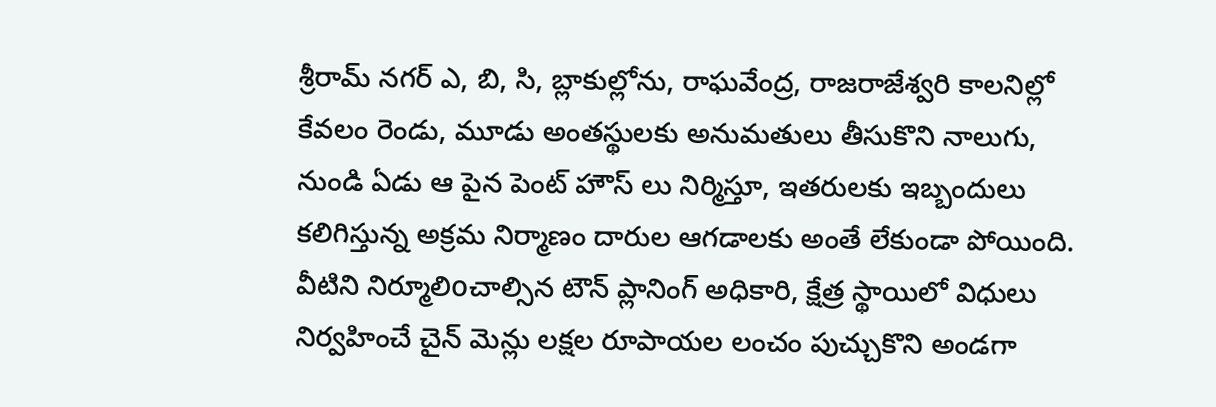శ్రీరామ్ నగర్ ఎ, బి, సి, బ్లాకుల్లోను, రాఘవేంద్ర, రాజరాజేశ్వరి కాలనిల్లో కేవలం రెండు, మూడు అంతస్థులకు అనుమతులు తీసుకొని నాలుగు, నుండి ఏడు ఆ పైన పెంట్ హౌస్ లు నిర్మిస్తూ, ఇతరులకు ఇబ్బందులు కలిగిస్తున్న అక్రమ నిర్మాణం దారుల ఆగడాలకు అంతే లేకుండా పోయింది. వీటిని నిర్మూలిoచాల్సిన టౌన్ ప్లానింగ్ అధికారి, క్షేత్ర స్థాయిలో విధులు నిర్వహించే చైన్ మెన్లు లక్షల రూపాయల లంచం పుచ్చుకొని అండగా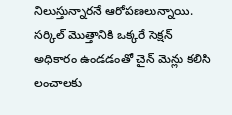నిలుస్తున్నారనే ఆరోపణలున్నాయి. సర్కిల్ మొత్తానికి ఒక్కరే సెక్షన్ అధికారం ఉండడంతో చైన్ మెన్లు కలిసి లంచాలకు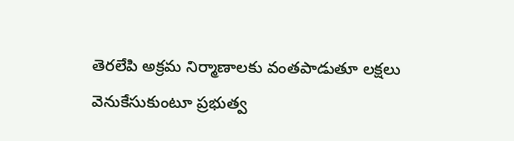తెరలేపి అక్రమ నిర్మాణాలకు వంతపాడుతూ లక్షలు వెనుకేసుకుంటూ ప్రభుత్వ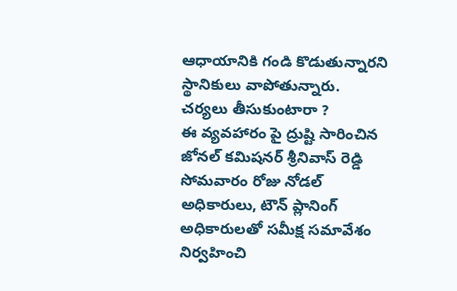ఆధాయానికి గండి కొడుతున్నారని స్థానికులు వాపోతున్నారు.
చర్యలు తీసుకుంటారా ?
ఈ వ్యవహారం పై ద్రుష్టి సారించిన జోనల్ కమిషనర్ శ్రీనివాస్ రెడ్డి సోమవారం రోజు నోడల్ అధికారులు, టౌన్ ప్లానింగ్ అధికారులతో సమీక్ష సమావేశం నిర్వహించి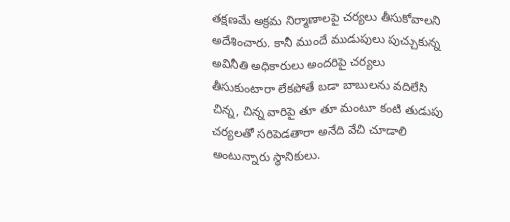తక్షణమే అక్రమ నిర్మాణాలపై చర్యలు తీసుకోవాలని అదేశించారు. కానీ ముందే ముడుపులు పుచ్చుకున్న అవినీతి అధికారులు అందరిపై చర్యలు తీసుకుంటారా లేకపోతే బడా బాబులను వదిలేసి చిన్న, చిన్న వారిపై తూ తూ మంటూ కంటి తుడుపు చర్యలతో సరిపెడతారా అనేది వేచి చూడాలి అంటున్నారు స్థానికులు.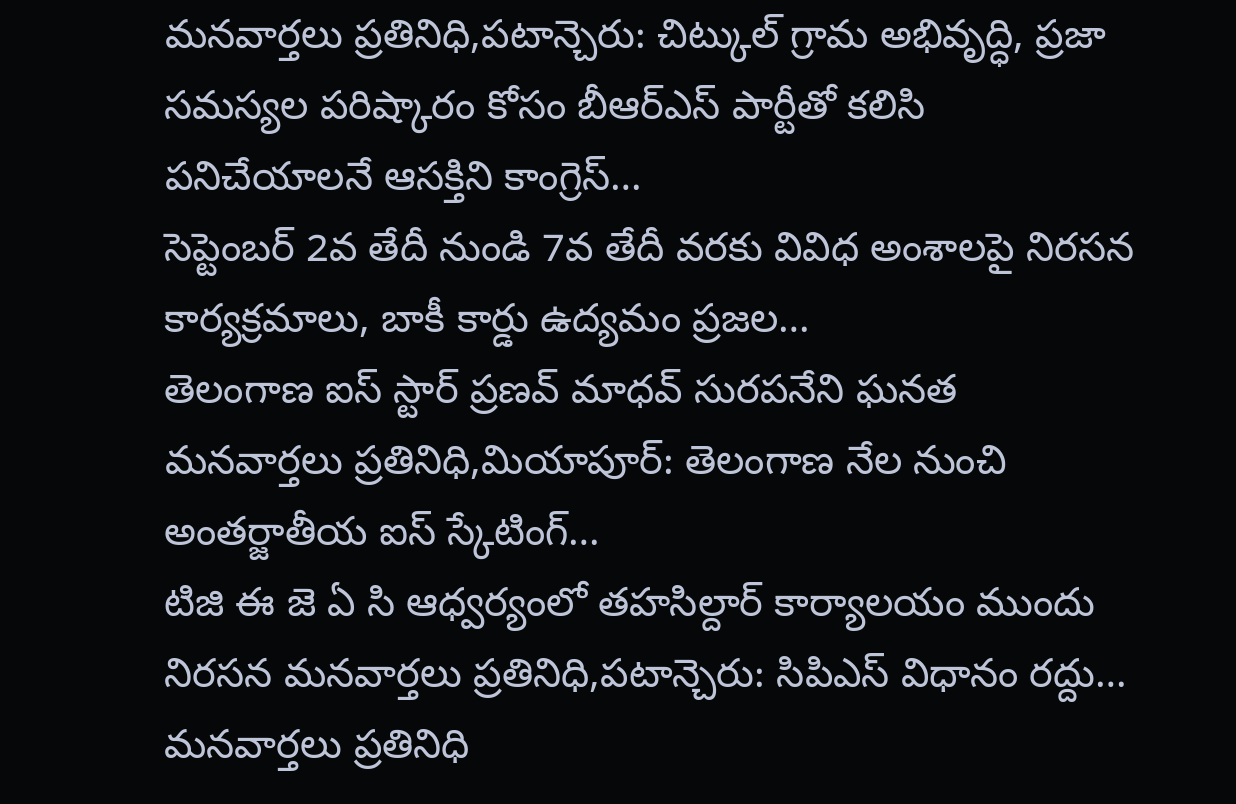మనవార్తలు ప్రతినిధి,పటాన్చెరు: చిట్కుల్ గ్రామ అభివృద్ధి, ప్రజా సమస్యల పరిష్కారం కోసం బీఆర్ఎస్ పార్టీతో కలిసి పనిచేయాలనే ఆసక్తిని కాంగ్రెస్…
సెప్టెంబర్ 2వ తేదీ నుండి 7వ తేదీ వరకు వివిధ అంశాలపై నిరసన కార్యక్రమాలు, బాకీ కార్డు ఉద్యమం ప్రజల…
తెలంగాణ ఐస్ స్టార్ ప్రణవ్ మాధవ్ సురపనేని ఘనత మనవార్తలు ప్రతినిధి,మియాపూర్: తెలంగాణ నేల నుంచి అంతర్జాతీయ ఐస్ స్కేటింగ్…
టిజి ఈ జె ఏ సి ఆధ్వర్యంలో తహసిల్దార్ కార్యాలయం ముందు నిరసన మనవార్తలు ప్రతినిధి,పటాన్చెరు: సిపిఎస్ విధానం రద్దు…
మనవార్తలు ప్రతినిధి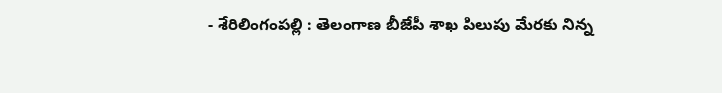- శేరిలింగంపల్లి : తెలంగాణ బీజేపీ శాఖ పిలుపు మేరకు నిన్న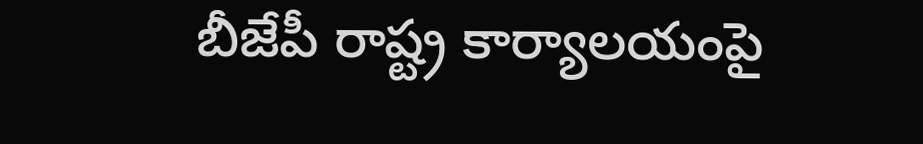బీజేపీ రాష్ట్ర కార్యాలయంపై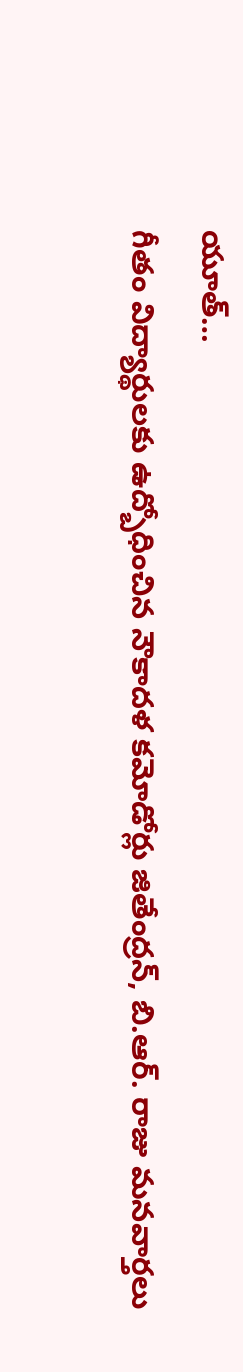యూత్…
గీతం విద్యార్థులకు ఉద్బోధించిన నౌకాదళ కమోడోర్లు జితేంద్రన్, బి.ఆర్. రాజు మనవార్తలు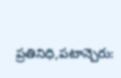ప్రతినిధి,పటాన్చెరు: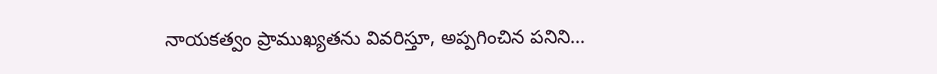నాయకత్వం ప్రాముఖ్యతను వివరిస్తూ, అప్పగించిన పనిని…